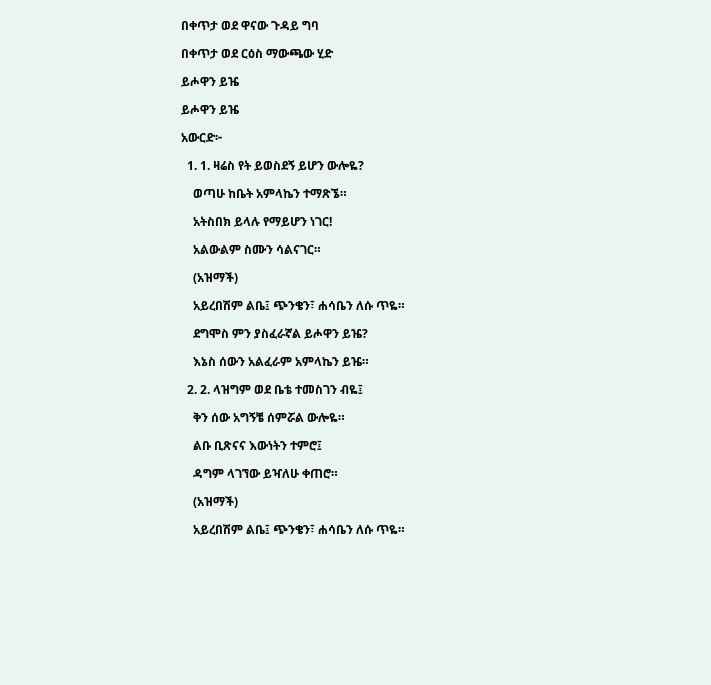በቀጥታ ወደ ዋናው ጉዳይ ግባ

በቀጥታ ወደ ርዕስ ማውጫው ሂድ

ይሖዋን ይዤ

ይሖዋን ይዤ

አውርድ፦

  1. 1. ዛሬስ የት ይወስደኝ ይሆን ውሎዬ?

    ወጣሁ ከቤት አምላኬን ተማጽኜ።

    አትስበክ ይላሉ የማይሆን ነገር!

    አልውልም ስሙን ሳልናገር።

    (አዝማች)

    አይረበሽም ልቤ፤ ጭንቄን፣ ሐሳቤን ለሱ ጥዬ።

    ደግሞስ ምን ያስፈራኛል ይሖዋን ይዤ?

    እኔስ ሰውን አልፈራም አምላኬን ይዤ።

  2. 2. ላዝግም ወደ ቤቴ ተመስገን ብዬ፤

    ቅን ሰው አግኝቼ ሰምሯል ውሎዬ።

    ልቡ ቢጽናና እውነትን ተምሮ፤

    ዳግም ላገኘው ይዣለሁ ቀጠሮ።

    (አዝማች)

    አይረበሽም ልቤ፤ ጭንቄን፣ ሐሳቤን ለሱ ጥዬ።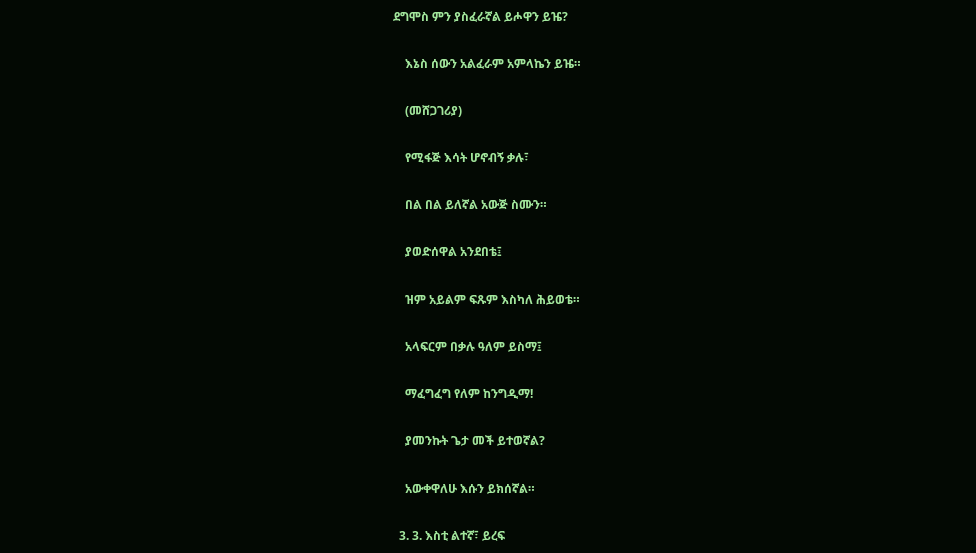ደግሞስ ምን ያስፈራኛል ይሖዋን ይዤ?

    እኔስ ሰውን አልፈራም አምላኬን ይዤ።

    (መሸጋገሪያ)

    የሚፋጅ እሳት ሆኖብኝ ቃሉ፣

    በል በል ይለኛል አውጅ ስሙን።

    ያወድሰዋል አንደበቴ፤

    ዝም አይልም ፍጹም እስካለ ሕይወቴ።

    አላፍርም በቃሉ ዓለም ይስማ፤

    ማፈግፈግ የለም ከንግዲማ!

    ያመንኩት ጌታ መች ይተወኛል?

    አውቀዋለሁ እሱን ይክሰኛል።

  3. 3. እስቲ ልተኛ፣ ይረፍ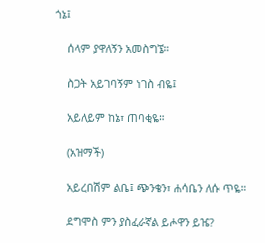ጎኔ፤

    ሰላም ያዋለኝን አመስግኜ።

    ስጋት አይገባኝም ነገስ ብዬ፤

    አይለይም ከኔ፣ ጠባቂዬ።

    (አዝማች)

    አይረበሽም ልቤ፤ ጭንቄን፣ ሐሳቤን ለሱ ጥዬ።

    ደግሞስ ምን ያስፈራኛል ይሖዋን ይዤ?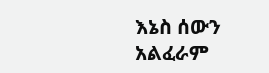እኔስ ሰውን አልፈራም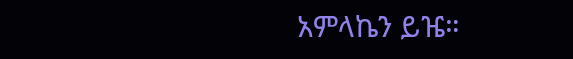አምላኬን ይዤ።